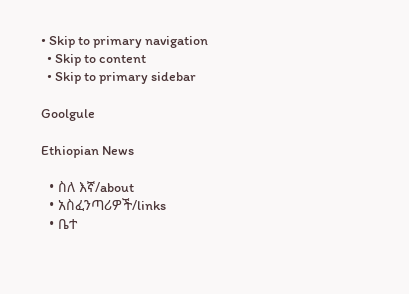• Skip to primary navigation
  • Skip to content
  • Skip to primary sidebar

Goolgule

Ethiopian News

  • ስለ እኛ/about
  • አስፈንጣሪዎች/links
  • ቤተ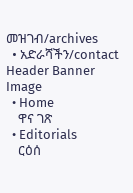መዝገብ/archives
  • አድራሻችን/contact
Header Banner Image
  • Home
    ዋና ገጽ
  • Editorials
    ርዕሰ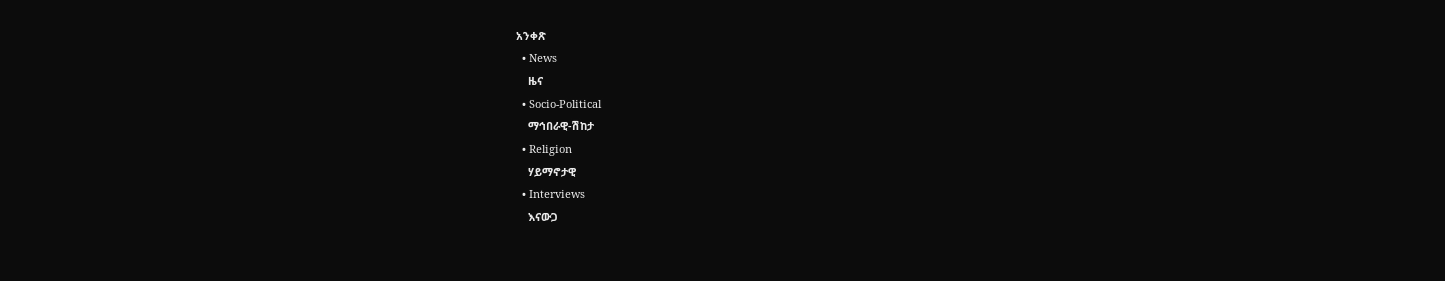አንቀጽ
  • News
    ዜና
  • Socio-Political
    ማኅበራዊ-ሽከታ
  • Religion
    ሃይማኖታዊ
  • Interviews
    እናውጋ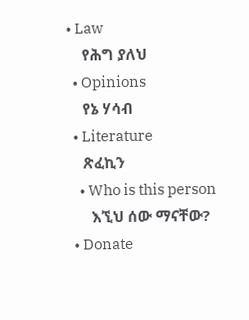• Law
    የሕግ ያለህ
  • Opinions
    የኔ ሃሳብ
  • Literature
    ጽፈኪን
    • Who is this person
      እኚህ ሰው ማናቸው?
  • Donate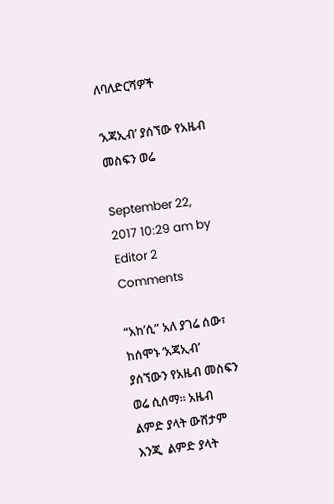ለባለድርሻዎች

‘አጃኢብ’ ያሰኘው የአዜብ መስፍን ወሬ

September 22, 2017 10:29 am by Editor 2 Comments

“አከ’ሲ” አለ ያገሬ ሰው፣ ከሰሞኑ ‘አጃኢብ’ ያሰኘውን የአዜብ መስፍን ወሬ ሲሰማ። አዜብ ልምድ ያላት ውሸታም እንጂ  ልምድ ያላት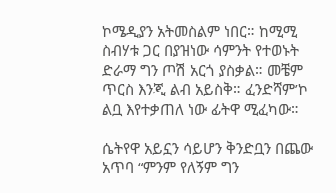ኮሜዲያን አትመስልም ነበር። ከሚሚ ስብሃቱ ጋር በያዝነው ሳምንት የተወኑት ድራማ ግን ጦሽ አርጎ ያስቃል። መቼም ጥርስ እንጂ ልብ አይስቅ። ፈንድሻም’ኮ ልቧ እየተቃጠለ ነው ፊትዋ ሚፈካው።

ሴትየዋ አይኗን ሳይሆን ቅንድቧን በጨው አጥባ “ምንም የለኝም ግን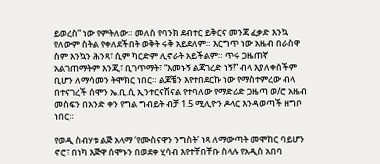ይወረስ” ነው የምትለው። መለስ የባንክ ደብተር ይቅርና መንጃ ፈቃድ እንኳ የለውም ስትል የቀለደችበት ወቅት ሩቅ አይደለም። እርግጥ ነው አዜብ በራስዋ ስም እንኳን ሕንጻ፣ ሲም ካርድም ሊኖራት አይችልም። ጥሩ ጋዜጠኛ አልገጠማትም እንጂ፣ ቢገጥማት፣ “እመኑኝ ልጃገረድ ነኝ!” ብላ እያለቀሰችም ቢሆን ለማሳመን ትሞክር ነበር። ልጆቼን እየተበደርኩ ነው የማስተምረው ብላ በተናገረች ሰሞን ኤ.ቢ.ሲ ኢንተርናሽናል የተባለው የማድሪድ ጋዜጣ ወ/ሮ አዜብ መስፍን በአንድ ቀን የግል ግብይት ብቻ 1.5 ሚሊዮን ዶላር እንዳወጣች ዘግቦ ነበር።

የወዲ ስብሃቱ ልጅ አላማ ‘የሙስናዋን ንግስት’ ነጻ ለማውጣት መሞከር ባይሆን ኖሮ፣ በነካ እጅዋ ሰሞኑን በወደቀ ሂሳብ እየተቸበቸቡ ስላሉ የአዲስ አበባ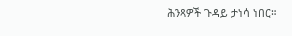ሕንጻዎች ጉዳይ ታነሳ ነበር።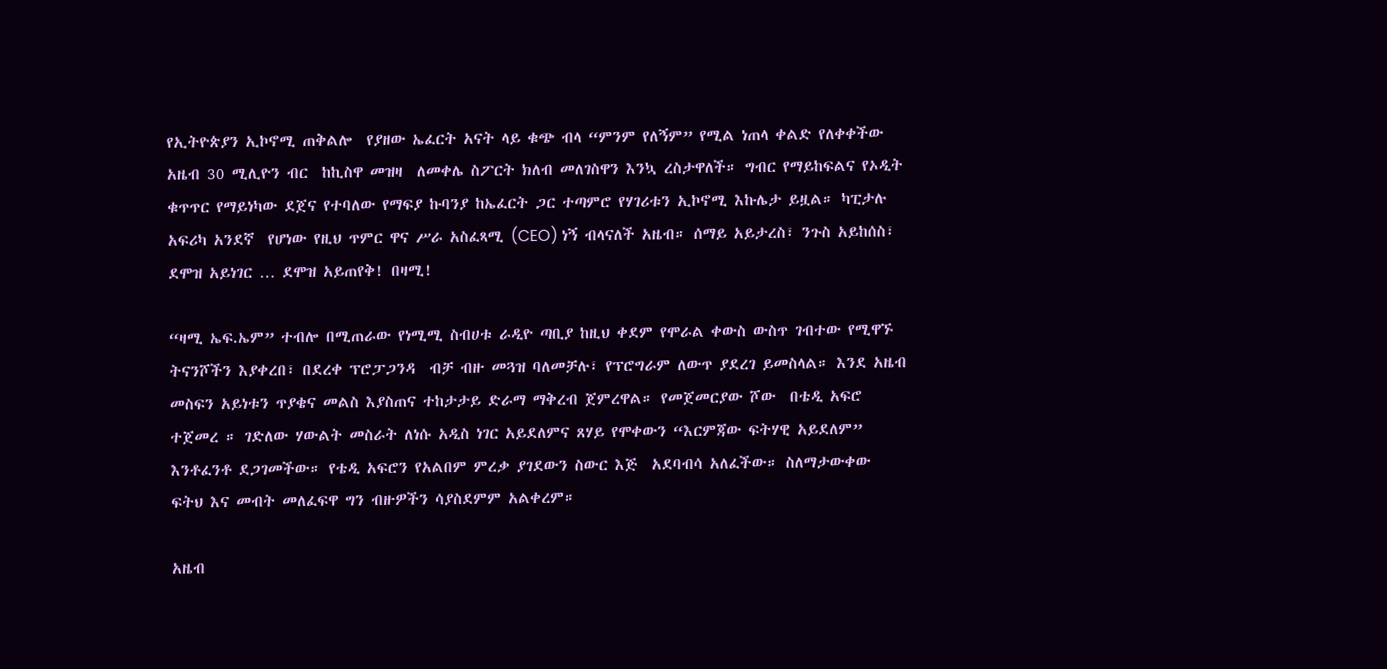የኢትዮጵያን ኢኮኖሚ ጠቅልሎ  የያዘው ኤፈርት አናት ላይ ቁጭ ብላ “ምንም የለኝም” የሚል ነጠላ ቀልድ የለቀቀችው አዜብ 30 ሚሊዮን ብር  ከኪስዋ መዝዛ  ለመቀሌ ስፖርት ክለብ መለገስዋን እንኳ ረስታዋለች። ግብር የማይከፍልና የኦዲት ቁጥጥር የማይነካው ደጀና የተባለው የማፍያ ኩባንያ ከኤፈርት ጋር ተጣምሮ የሃገሪቱን ኢኮኖሚ እኩሌታ ይዟል። ካፒታሉ አፍሪካ አንደኛ  የሆነው የዚህ ጥምር ዋና ሥራ አስፈጻሚ (CEO) ነኝ ብላናለች አዜብ። ሰማይ አይታረስ፣ ንጉስ አይከሰስ፣ ደሞዝ አይነገር … ደሞዝ አይጠየቅ! በዛሚ!

“ዛሚ ኤፍ.ኤም” ተብሎ በሚጠራው የነሚሚ ስብሀቱ ራዲዮ ጣቢያ ከዚህ ቀደም የሞራል ቀውስ ውስጥ ገብተው የሚዋኙ ትናንሾችን እያቀረበ፣ በደረቀ ፕሮፓጋንዳ  ብቻ ብዙ መጓዝ ባለመቻሉ፣ የፕሮግራም ለውጥ ያደረገ ይመስላል። እንደ አዜብ መስፍን አይነቱን ጥያቄና መልስ እያስጠና ተከታታይ ድራማ ማቅረብ ጀምረዋል። የመጀመርያው ሾው  በቴዲ አፍሮ  ተጀመረ ። ገድለው ሃውልት መስራት ለነሱ አዲስ ነገር አይደለምና ጸሃይ የሞቀውን “እርምጃው ፍትሃዊ አይደለም” እንቶፈንቶ ደጋገመችው። የቴዲ አፍሮን የአልበም ምረቃ ያገደውን ስውር እጅ  አደባብሳ አለፈችው። ስለማታውቀው  ፍትህ እና መብት መለፈፍዋ ግን ብዙዎችን ሳያስደምም አልቀረም።

አዜብ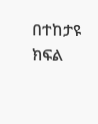በተከታዩ ክፍል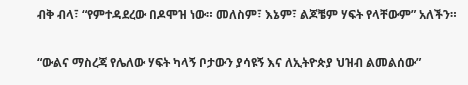ብቅ ብላ፣ “የምተዳደረው በዶሞዝ ነው። መለስም፣ እኔም፣ ልጆቼም ሃፍት የላቸውም” አለችን።

“ውልና ማስረጃ የሌለው ሃፍት ካላኝ ቦታውን ያሳዩኝ እና ለኢትዮጵያ ህዝብ ልመልሰው”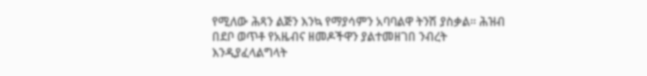የሚለው ሕጻን ልጅን እንኳ የማያሳምን አባባልዋ ትንሽ ያስቃል። ሕዝብ በደቦ ወጥቶ የአዜብና ዘመዶችዋን ያልተመዘገበ ንብረት እንዲያፈላልግላት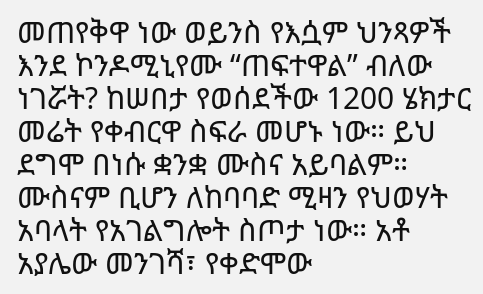መጠየቅዋ ነው ወይንስ የእሷም ህንጻዎች እንደ ኮንዶሚኒየሙ “ጠፍተዋል” ብለው ነገሯት? ከሠበታ የወሰደችው 1200 ሄክታር መሬት የቀብርዋ ስፍራ መሆኑ ነው። ይህ ደግሞ በነሱ ቋንቋ ሙስና አይባልም። ሙስናም ቢሆን ለከባባድ ሚዛን የህወሃት አባላት የአገልግሎት ስጦታ ነው። አቶ አያሌው መንገሻ፣ የቀድሞው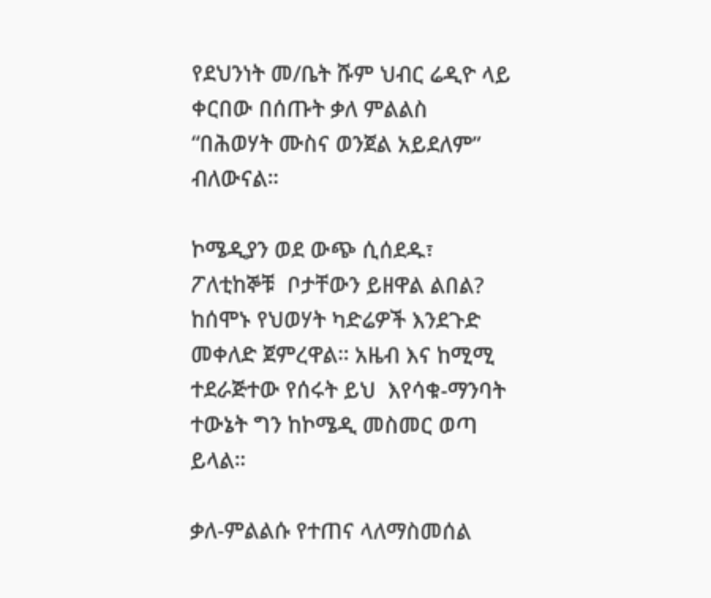የደህንነት መ/ቤት ሹም ህብር ሬዲዮ ላይ ቀርበው በሰጡት ቃለ ምልልስ “በሕወሃት ሙስና ወንጀል አይደለም” ብለውናል።

ኮሜዲያን ወደ ውጭ ሲሰደዱ፣ ፖለቲከኞቹ  ቦታቸውን ይዘዋል ልበል? ከሰሞኑ የህወሃት ካድሬዎች እንደጉድ መቀለድ ጀምረዋል። አዜብ እና ከሚሚ ተደራጅተው የሰሩት ይህ  እየሳቁ-ማንባት ተውኔት ግን ከኮሜዲ መስመር ወጣ ይላል።

ቃለ-ምልልሱ የተጠና ላለማስመሰል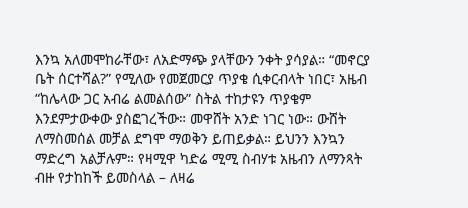እንኳ አለመሞከራቸው፣ ለአድማጭ ያላቸውን ንቀት ያሳያል። “መኖርያ ቤት ሰርተሻል?” የሚለው የመጀመርያ ጥያቄ ሲቀርብላት ነበር፣ አዜብ “ከሌላው ጋር አብሬ ልመልሰው” ስትል ተከታዩን ጥያቄም እንደምታውቀው ያስፎገረችው። መዋሸት አንድ ነገር ነው። ውሸት ለማስመሰል መቻል ደግሞ ማወቅን ይጠይቃል። ይህንን እንኳን ማድረግ አልቻሉም። የዛሚዋ ካድሬ ሚሚ ስብሃቱ አዜብን ለማንጻት ብዙ የታከከች ይመስላል – ለዛሬ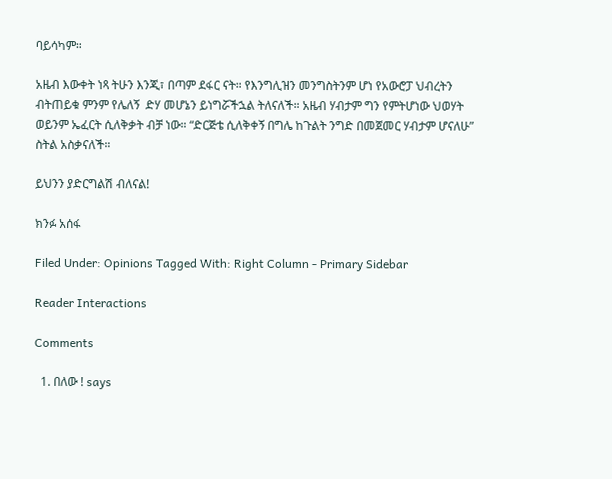ባይሳካም።

አዜብ እውቀት ነጻ ትሁን እንጂ፣ በጣም ደፋር ናት። የእንግሊዝን መንግስትንም ሆነ የአውሮፓ ህብረትን ብትጠይቁ ምንም የሌለኝ  ድሃ መሆኔን ይነግሯችኋል ትለናለች። አዜብ ሃብታም ግን የምትሆነው ህወሃት ወይንም ኤፈርት ሲለቅቃት ብቻ ነው። “ድርጅቴ ሲለቅቀኝ በግሌ ከጉልት ንግድ በመጀመር ሃብታም ሆናለሁ” ስትል አስቃናለች።

ይህንን ያድርግልሽ ብለናል!

ክንፉ አሰፋ

Filed Under: Opinions Tagged With: Right Column - Primary Sidebar

Reader Interactions

Comments

  1. በለው ! says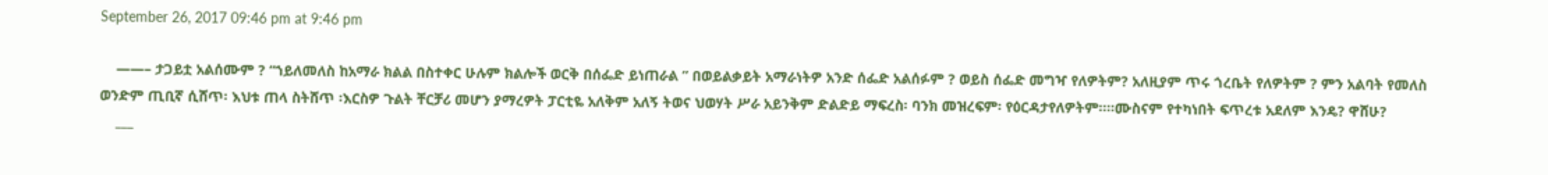September 26, 2017 09:46 pm at 9:46 pm

    ——– ታጋይቷ አልሰሙም ? “ኀይለመለስ ከአማራ ክልል በስተቀር ሁሉም ክልሎች ወርቅ በሰፌድ ይነጠራል ” በወይልቃይት አማራነትዎ አንድ ሰፌድ አልሰፉም ? ወይስ ሰፌድ መግዣ የለዎትም? አለዚያም ጥሩ ጎረቤት የለዎትም ? ምን አልባት የመለስ ወንድም ጢቢኛ ሲሸጥ፡ እህቱ ጠላ ስትሸጥ ፡እርስዎ ጉልት ቸርቻሪ መሆን ያማረዎት ፓርቲዬ አለቅም አለኝ ትወና ህወሃት ሥራ አይንቅም ድልድይ ማፍረስ፡ ባንክ መዝረፍም፡ የዕርዳታየለዎትም፡፡፡፡ሙስናም የተካነበት ፍጥረቱ አደለም እንዴ? ዋሸሁ?
    ___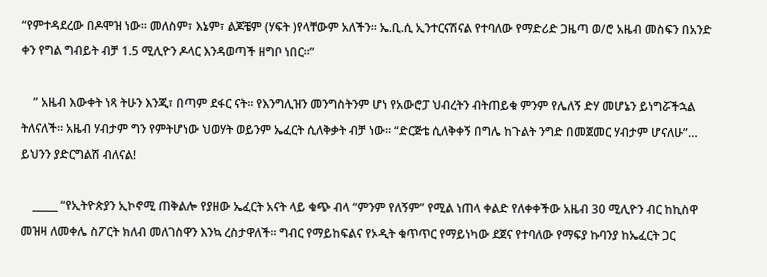“የምተዳደረው በዶሞዝ ነው። መለስም፣ እኔም፣ ልጆቼም (ሃፍት )የላቸውም አለችን። ኤ.ቢ.ሲ ኢንተርናሽናል የተባለው የማድሪድ ጋዜጣ ወ/ሮ አዜብ መስፍን በአንድ ቀን የግል ግብይት ብቻ 1.5 ሚሊዮን ዶላር እንዳወጣች ዘግቦ ነበር።”

    ” አዜብ እውቀት ነጻ ትሁን እንጂ፣ በጣም ደፋር ናት። የእንግሊዝን መንግስትንም ሆነ የአውሮፓ ህብረትን ብትጠይቁ ምንም የሌለኝ ድሃ መሆኔን ይነግሯችኋል ትለናለች። አዜብ ሃብታም ግን የምትሆነው ህወሃት ወይንም ኤፈርት ሲለቅቃት ብቻ ነው። “ድርጅቴ ሲለቅቀኝ በግሌ ከጉልት ንግድ በመጀመር ሃብታም ሆናለሁ”… ይህንን ያድርግልሽ ብለናል!

    _____ “የኢትዮጵያን ኢኮኖሚ ጠቅልሎ የያዘው ኤፈርት አናት ላይ ቁጭ ብላ “ምንም የለኝም” የሚል ነጠላ ቀልድ የለቀቀችው አዜብ 30 ሚሊዮን ብር ከኪስዋ መዝዛ ለመቀሌ ስፖርት ክለብ መለገስዋን እንኳ ረስታዋለች። ግብር የማይከፍልና የኦዲት ቁጥጥር የማይነካው ደጀና የተባለው የማፍያ ኩባንያ ከኤፈርት ጋር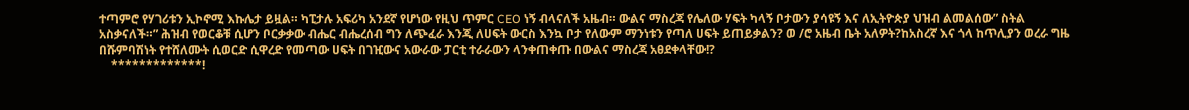ተጣምሮ የሃገሪቱን ኢኮኖሚ እኩሌታ ይዟል። ካፒታሉ አፍሪካ አንደኛ የሆነው የዚህ ጥምር CEO ነኝ ብላናለች አዜብ። ውልና ማስረጃ የሌለው ሃፍት ካላኝ ቦታውን ያሳዩኝ እና ለኢትዮጵያ ህዝብ ልመልሰው” ስትል አስቃናለች።” ሕዝብ የወርቆቹ ሲሆን ቦርቃቃው ብሔር ብሔረሰብ ግን ለጭፈራ እንጂ ለሀፍት ውርስ እንኳ ቦታ የለውም ማንነቱን የጣለ ሀፍት ይጠይቃልን? ወ /ሮ አዜብ ቤት አለዎት?ከአስረኛ እና ጎላ ከጥሊያን ወረራ ግዜ በሹምባሽነት የተሸለሙት ሲወርድ ሲዋረድ የመጣው ሀፍት በገዢውና አውራው ፓርቲ ተራራውን ላንቀጠቀጡ በውልና ማስረጃ አፀደቀላቸው!?
    *************!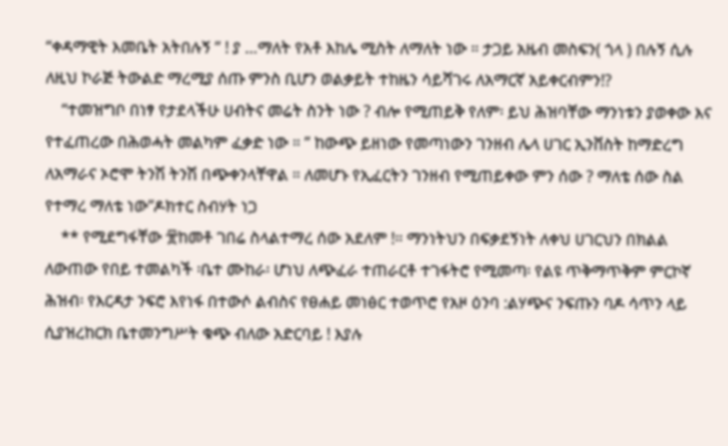“ቀዳማዊት እመቤት አትበሉኝ ” ! ያ …ማለት የአቶ እከሌ ሚስት ለማለት ነው ። ታጋይ አዜብ መስፍን( ጎላ ) በሉኝ ሲሉ ለዚህ ኮራጅ ትውልድ ማረሚያ ሰጡ ምንስ ቢሆን ወልቃይት ተከዜን ሳይሻገሩ ለአማርኛ አይቀርብምን!?
    “ተመዝግቦ በነፃ የታደላችሁ ሀብትና መሬት ስንት ነው ? ብሎ የሚጠይቅ የለም፡ ይህ ሕዝባቸው ማንነቱን ያወቀው እና የተፈጠረው በሕወሓት መልካም ፈቃድ ነው ። ” ከውጭ ይዘነው የመጣነውን ገንዘብ ሌላ ሀገር ኢንቨስት ከማድረግ ለአማራና ኦሮሞ ትንሽ ትንሽ በጭቀንላቸዋል ። ለመሆኑ የኢፈርትን ገንዘብ የሚጠይቀው ምን ሰው ? ማለቴ ሰው ስል የተማረ ማለቴ ነው”ዶክተር ስብሃት ነጋ
    ** የሚደግፋቸው ፹ከመቶ ገበሬ ስላልተማረ ሰው አደለም !። ማንነትህን በፍቃደኝነት ለቀህ ሀገርህን በክልል ለውጠው የበይ ተመልካች ፡ቤተ ሙከራ፡ ሆነህ ለጭፈራ ተጠራርቶ ተገፋትሮ የሚመጣ፡ የልዩ ጥቅማጥቅም ምርኮኛ ሕዝብ፡ የእርዳታ ንፍሮ እየነፋ በተውሶ ልብስና የፀሐይ መነፅር ተወጥሮ የአዞ ዕንባ :ልሃጭና ንፍጡን ባዶ ሳጥን ላይ ሲያዝረከርክ ቤተመንግሥት ቁጭ ብለው አድርባይ ! እያሉ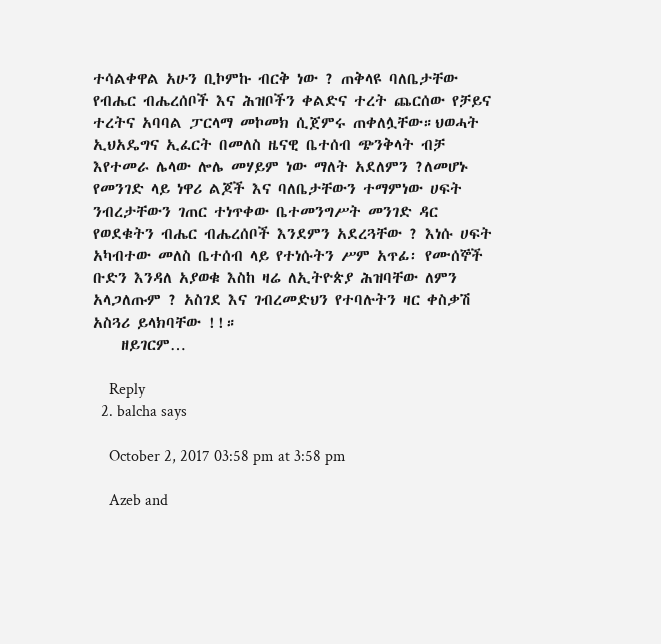ተሳልቀዋል አሁን ቢኮምኩ ብርቅ ነው ? ጠቅላዩ ባለቤታቸው የብሔር ብሔረሰቦች እና ሕዝቦችን ቀልድና ተረት ጨርሰው የቻይና ተረትና አባባል ፓርላማ መኮመክ ሲጀምሩ ጠቀለሏቸው።ህወሓት ኢህአዴግና ኢፈርት በመለስ ዜናዊ ቤተሰብ ጭንቅላት ብቻ እየተመራ ሌላው ሎሌ መሃይም ነው ማለት አደለምን ?ለመሆኑ የመንገድ ላይ ነዋሪ ልጆች እና ባለቤታቸውን ተማምነው ሀፍት ንብረታቸውን ገጠር ተነጥቀው ቤተመንግሥት መንገድ ዳር የወደቁትን ብሔር ብሔረሰቦች እንደምን አደረጓቸው ? እነሱ ሀፍት አካብተው መለስ ቤተሰብ ላይ የተነሱትን ሥም አጥፊ፡ የሙሰኞች ቡድን እንዳለ አያወቁ እስከ ዛሬ ለኢትዮጵያ ሕዝባቸው ለምን አላጋለጡም ? አስገደ እና ገብረመድህን የተባሉትን ዛር ቀስቃሽ አስጓሪ ይላክባቸው !!።
    ዘይገርም…

    Reply
  2. balcha says

    October 2, 2017 03:58 pm at 3:58 pm

    Azeb and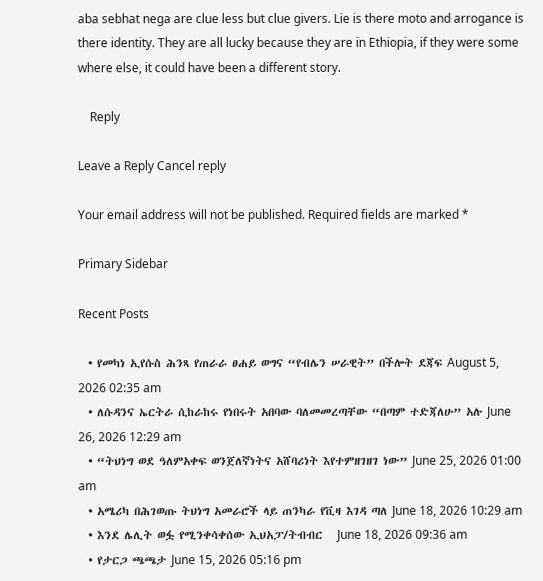aba sebhat nega are clue less but clue givers. Lie is there moto and arrogance is there identity. They are all lucky because they are in Ethiopia, if they were some where else, it could have been a different story.

    Reply

Leave a Reply Cancel reply

Your email address will not be published. Required fields are marked *

Primary Sidebar

Recent Posts

  • የመካነ ኢየሱስ ሕንጻ የጠራራ ፀሐይ ወግና “የብሌን ሠራዊት” በችሎት ደጃፍ August 5, 2026 02:35 am
  • ለሱዳንና ኤርትራ ሲከራከሩ የነበሩት አበባው ባለመመረጣቸው “በጣም ተድጃለሁ” አሉ June 26, 2026 12:29 am
  • “ትህነግ ወደ ዓለምአቀፍ ወንጀለኛነትና አሸባሪነት እየተምዘገዘገ ነው” June 25, 2026 01:00 am
  • አሜሪካ በሕገወጡ ትህነግ አመራሮች ላይ ጠንካራ የቪዛ እገዳ ጣለ June 18, 2026 10:29 am
  • እንደ ሌሊት ወፏ የሚንቀሳቀሰው ኢህአፓ/ትብብር   June 18, 2026 09:36 am
  • የታርጋ ጫጫታ June 15, 2026 05:16 pm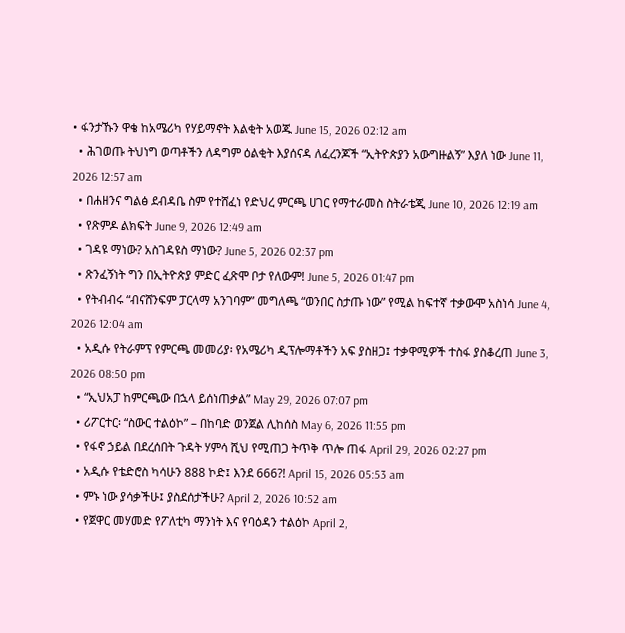• ፋንታኹን ዋቄ ከአሜሪካ የሃይማኖት እልቂት አወጁ June 15, 2026 02:12 am
  • ሕገወጡ ትህነግ ወጣቶችን ለዳግም ዕልቂት እያሰናዳ ለፈረንጆች “ኢትዮጵያን አውግዙልኝ” እያለ ነው June 11, 2026 12:57 am
  • በሐዘንና ግልፅ ደብዳቤ ስም የተሸፈነ የድህረ ምርጫ ሀገር የማተራመስ ስትራቴጂ June 10, 2026 12:19 am
  • የጽምዶ ልክፍት June 9, 2026 12:49 am
  • ገዳዩ ማነው? አስገዳዩስ ማነው? June 5, 2026 02:37 pm
  • ጽንፈኝነት ግን በኢትዮጵያ ምድር ፈጽሞ ቦታ የለውም! June 5, 2026 01:47 pm
  • የትብብሩ “ብናሸንፍም ፓርላማ አንገባም” መግለጫ “ወንበር ስታጡ ነው” የሚል ከፍተኛ ተቃውሞ አስነሳ June 4, 2026 12:04 am
  • አዲሱ የትራምፕ የምርጫ መመሪያ፡ የአሜሪካ ዲፕሎማቶችን አፍ ያስዘጋ፤ ተቃዋሚዎች ተስፋ ያስቆረጠ June 3, 2026 08:50 pm
  • “ኢህአፓ ከምርጫው በኋላ ይሰነጠቃል” May 29, 2026 07:07 pm
  • ሪፖርተር፡ “ስውር ተልዕኮ” – በከባድ ወንጀል ሊከሰስ May 6, 2026 11:55 pm
  • የፋኖ ኃይል በደረሰበት ጉዳት ሃምሳ ሺህ የሚጠጋ ትጥቅ ጥሎ ጠፋ April 29, 2026 02:27 pm
  • አዲሱ የቴድሮስ ካሳሁን 888 ኮድ፤ እንደ 666?! April 15, 2026 05:53 am
  • ምኑ ነው ያሳቃችሁ፤ ያስደሰታችሁ? April 2, 2026 10:52 am
  • የጀዋር መሃመድ የፖለቲካ ማንነት እና የባዕዳን ተልዕኮ April 2,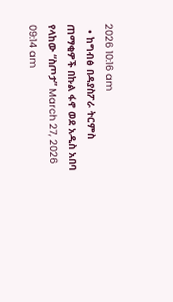2026 10:16 am
  • ከግብፅ በዳያስፖራ ትርምስ ጠማቂዎች በኩል ፋኖ ወደ አዲስ አበባ የላከው “ስጦታ” March 27, 2026 09:14 am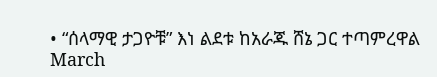• “ሰላማዊ ታጋዮቹ” እነ ልደቱ ከአራጁ ሸኔ ጋር ተጣምረዋል March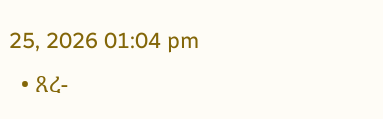25, 2026 01:04 pm
  • ጸረ-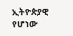ኢትዮጵያዊ የሆነው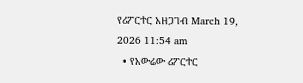የሪፖርተር አዘጋገብ March 19, 2026 11:54 am
  • የአውሬው ሪፖርተር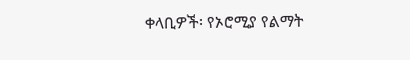ቀላቢዎች፡ የኦሮሚያ የልማት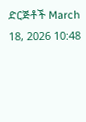ድርጅቶች March 18, 2026 10:48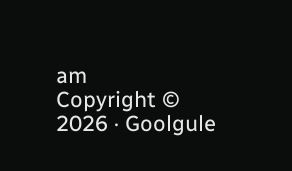am
Copyright © 2026 · Goolgule